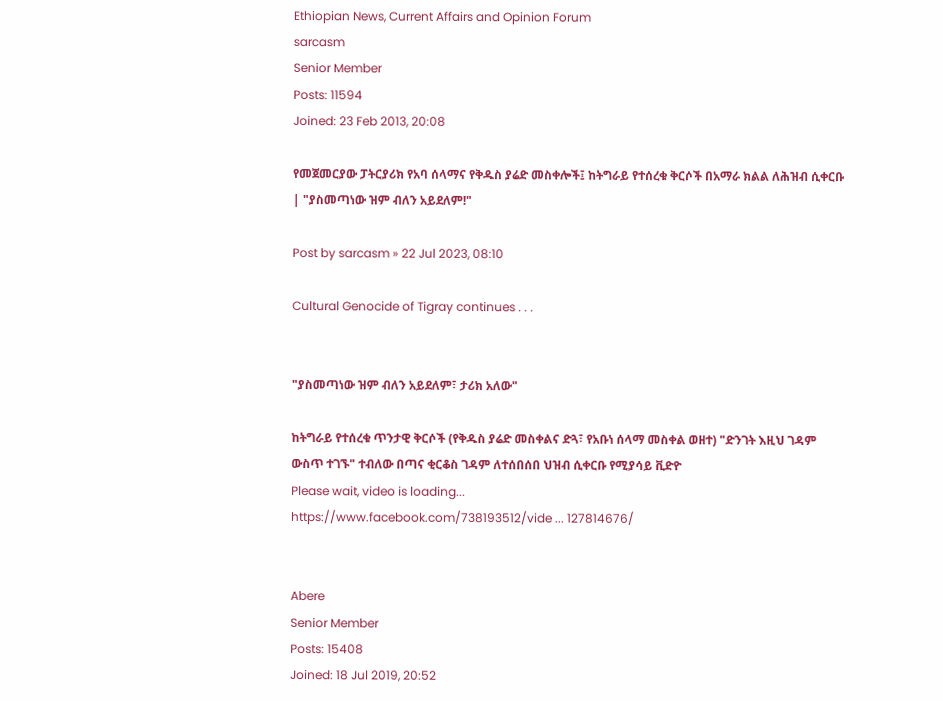Ethiopian News, Current Affairs and Opinion Forum
sarcasm
Senior Member
Posts: 11594
Joined: 23 Feb 2013, 20:08

የመጀመርያው ፓትርያሪክ የአባ ሰላማና የቅዱስ ያሬድ መስቀሎች፤ ከትግራይ የተሰረቁ ቅርሶች በአማራ ክልል ለሕዝብ ሲቀርቡ | "ያስመጣነው ዝም ብለን አይደለም!"

Post by sarcasm » 22 Jul 2023, 08:10

Cultural Genocide of Tigray continues . . .


"ያስመጣነው ዝም ብለን አይደለም፣ ታሪክ አለው"

ከትግራይ የተሰረቁ ጥንታዊ ቅርሶች (የቅዱስ ያሬድ መስቀልና ድጓ፣ የአቡነ ሰላማ መስቀል ወዘተ) "ድንገት እዚህ ገዳም ውስጥ ተገኙ" ተብለው በጣና ቂርቆስ ገዳም ለተሰበሰበ ህዝብ ሲቀርቡ የሚያሳይ ቪድዮ
Please wait, video is loading...
https://www.facebook.com/738193512/vide ... 127814676/


Abere
Senior Member
Posts: 15408
Joined: 18 Jul 2019, 20:52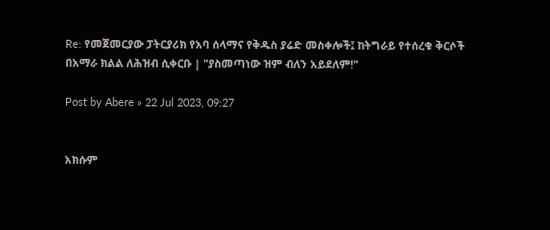Re: የመጀመርያው ፓትርያሪክ የአባ ሰላማና የቅዱስ ያሬድ መስቀሎች፤ ከትግራይ የተሰረቁ ቅርሶች በአማራ ክልል ለሕዝብ ሲቀርቡ | "ያስመጣነው ዝም ብለን አይደለም!"

Post by Abere » 22 Jul 2023, 09:27


አክሱም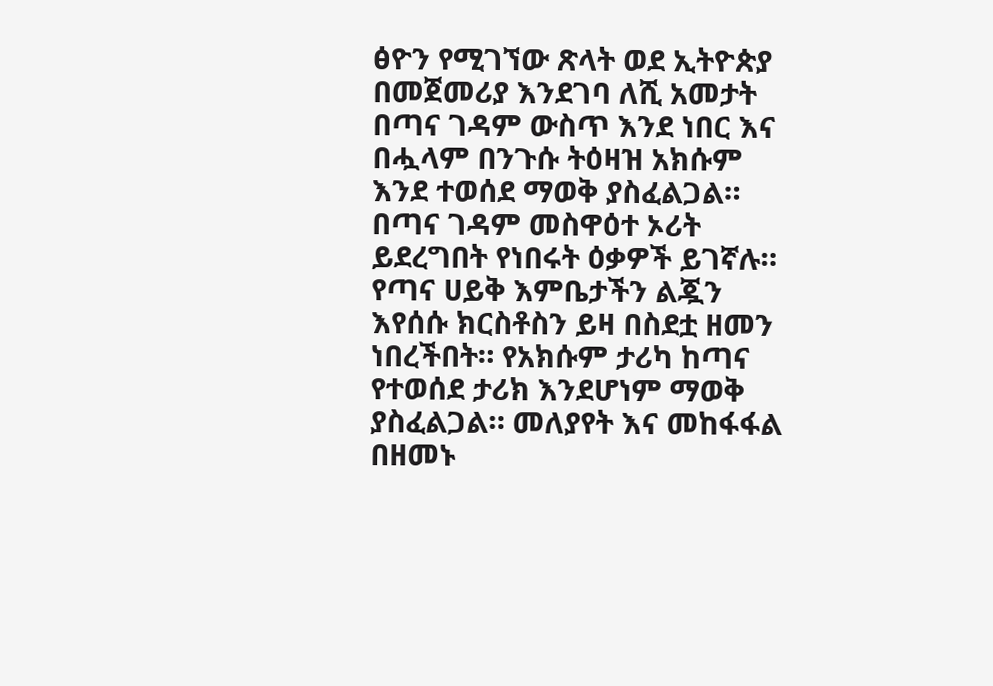ፅዮን የሚገኘው ጽላት ወደ ኢትዮጵያ በመጀመሪያ እንደገባ ለሺ አመታት በጣና ገዳም ውስጥ እንደ ነበር እና በሗላም በንጉሱ ትዕዛዝ አክሱም እንደ ተወሰደ ማወቅ ያስፈልጋል። በጣና ገዳም መስዋዕተ ኦሪት ይደረግበት የነበሩት ዕቃዎች ይገኛሉ። የጣና ሀይቅ እምቤታችን ልጇን እየሰሱ ክርስቶስን ይዛ በስደቷ ዘመን ነበረችበት። የአክሱም ታሪካ ከጣና የተወሰደ ታሪክ እንደሆነም ማወቅ ያስፈልጋል። መለያየት እና መከፋፋል በዘመኑ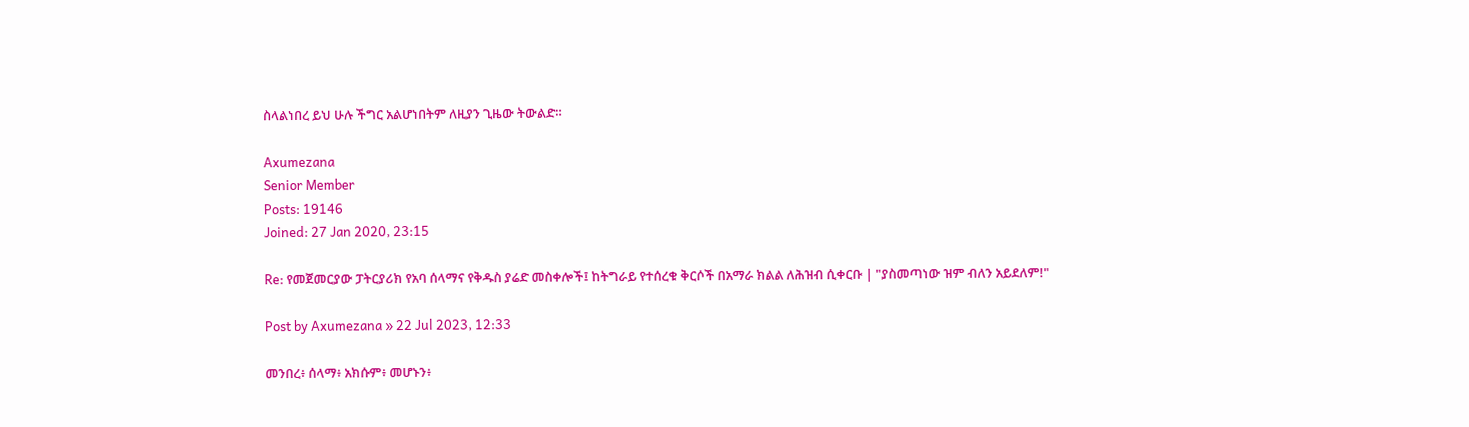ስላልነበረ ይህ ሁሉ ችግር አልሆነበትም ለዚያን ጊዜው ትውልድ።

Axumezana
Senior Member
Posts: 19146
Joined: 27 Jan 2020, 23:15

Re: የመጀመርያው ፓትርያሪክ የአባ ሰላማና የቅዱስ ያሬድ መስቀሎች፤ ከትግራይ የተሰረቁ ቅርሶች በአማራ ክልል ለሕዝብ ሲቀርቡ | "ያስመጣነው ዝም ብለን አይደለም!"

Post by Axumezana » 22 Jul 2023, 12:33

መንበረ፥ ሰላማ፥ አክሱም፥ መሆኑን፥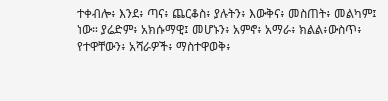ተቀብሎ፥ እንደ፥ ጣና፥ ጨርቆስ፥ ያሉትን፥ እውቅና፥ መስጠት፥ መልካም፤ ነው። ያሬድም፥ አክሱማዊ፤ መሆኑን፥ አምኖ፥ አማራ፥ ክልል፥ውስጥ፥ የተዋቸውን፥ አሻራዎች፥ ማስተዋወቅ፥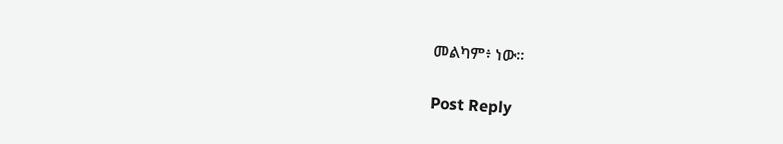መልካም፥ ነው።

Post Reply